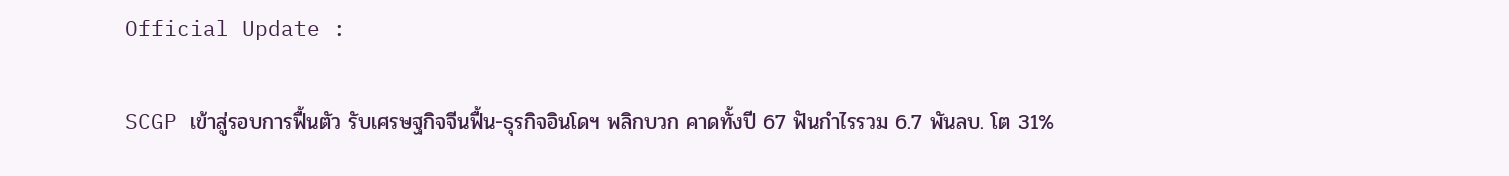Official Update :

SCGP เข้าสู่รอบการฟื้นตัว รับเศรษฐกิจจีนฟื้น-ธุรกิจอินโดฯ พลิกบวก คาดทั้งปี 67 ฟันกำไรรวม 6.7 พันลบ. โต 31%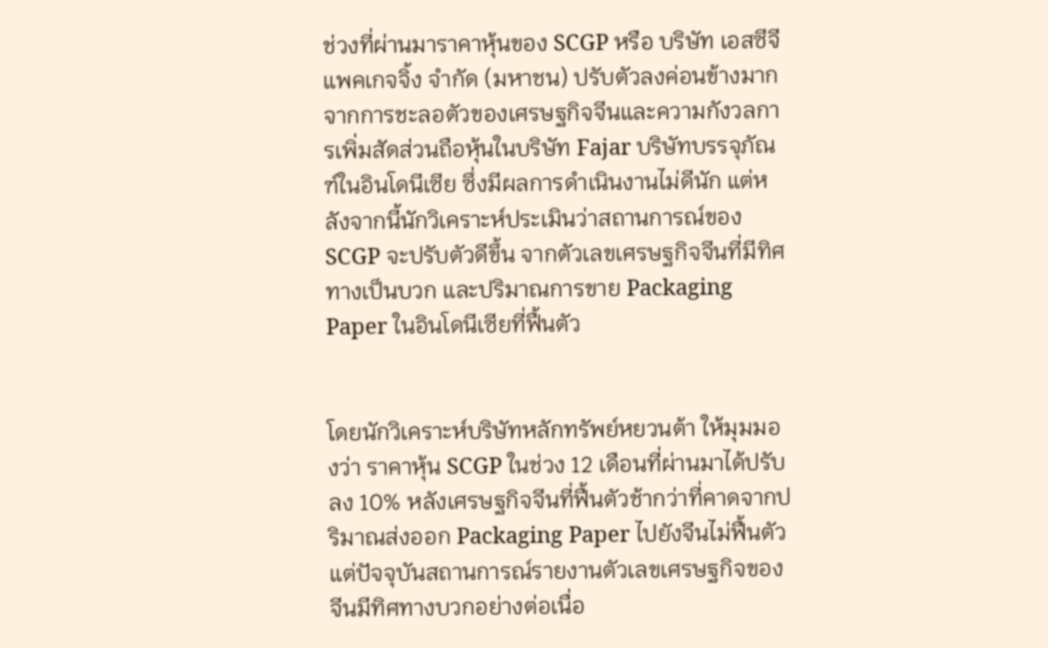ช่วงที่ผ่านมาราคาหุ้นของ SCGP หรือ บริษัท เอสซีจี แพคเกจจิ้ง จำกัด (มหาชน) ปรับตัวลงค่อนข้างมาก จากการชะลอตัวของเศรษฐกิจจีนและความกังวลการเพิ่มสัดส่วนถือหุ้นในบริษัท Fajar บริษัทบรรจุภัณฑ์ในอินโดนีเซีย ซึ่งมีผลการดำเนินงานไม่ดีนัก แต่หลังจากนี้นักวิเคราะห์ประเมินว่าสถานการณ์ของ SCGP จะปรับตัวดีขึ้น จากตัวเลขเศรษฐกิจจีนที่มีทิศทางเป็นบวก และปริมาณการขาย Packaging Paper ในอินโดนีเซียที่ฟื้นตัว


โดยนักวิเคราะห์บริษัทหลักทรัพย์หยวนต้า ให้มุมมองว่า ราคาหุ้น SCGP ในช่วง 12 เดือนที่ผ่านมาได้ปรับลง 10% หลังเศรษฐกิจจีนที่ฟื้นตัวช้ากว่าที่คาดจากปริมาณส่งออก Packaging Paper ไปยังจีนไม่ฟื้นตัว แต่ปัจจุบันสถานการณ์รายงานตัวเลขเศรษฐกิจของจีนมีทิศทางบวกอย่างต่อเนื่อ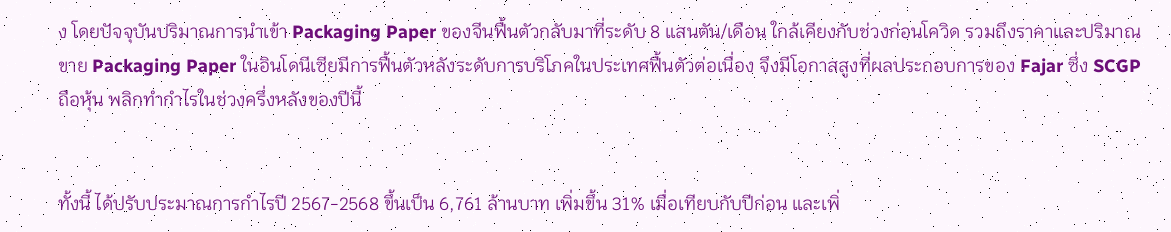ง โดยปัจจุบันปริมาณการนำเข้า Packaging Paper ของจีนฟื้นตัวกลับมาที่ระดับ 8 แสนตัน/เดือน ใกล้เคียงกับช่วงก่อนโควิด รวมถึงราคาและปริมาณขาย Packaging Paper ในอินโดนีเซียมีการฟื้นตัวหลังระดับการบริโภคในประเทศฟื้นตัวต่อเนื่อง จึงมีโอกาสสูงที่ผลประกอบการของ Fajar ซึ่ง SCGP ถือหุ้น พลิกทำกำไรในช่วงครึ่งหลังของปีนี้


ทั้งนี้ ได้ปรับประมาณการกำไรปี 2567-2568 ขึ้นเป็น 6,761 ล้านบาท เพิ่มขึ้น 31% เมื่อเทียบกับปีก่อน และเพิ่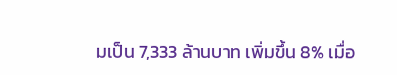มเป็น 7,333 ล้านบาท เพิ่มขึ้น 8% เมื่อ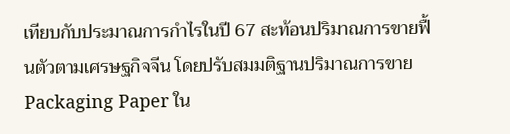เทียบกับประมาณการกำไรในปี 67 สะท้อนปริมาณการขายฟื้นตัวตามเศรษฐกิจจีน โดยปรับสมมติฐานปริมาณการขาย Packaging Paper ใน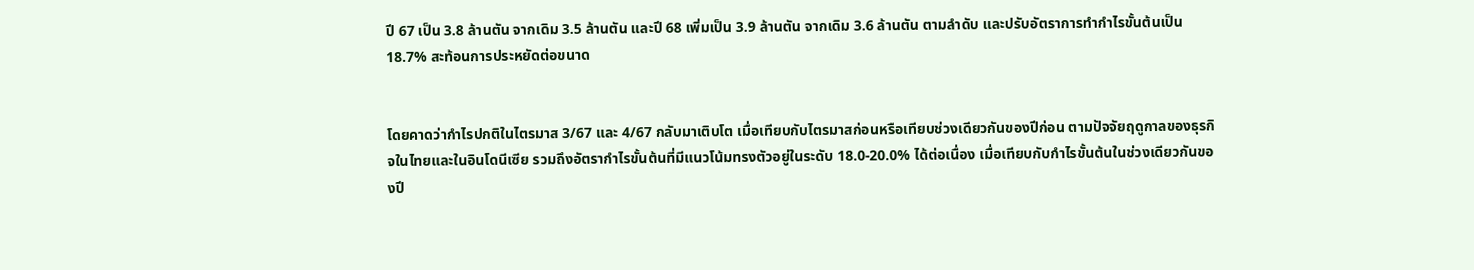ปี 67 เป็น 3.8 ล้านตัน จากเดิม 3.5 ล้านตัน และปี 68 เพิ่มเป็น 3.9 ล้านตัน จากเดิม 3.6 ล้านตัน ตามลำดับ และปรับอัตราการทำกำไรขั้นต้นเป็น 18.7% สะท้อนการประหยัดต่อขนาด


โดยคาดว่ากำไรปกติในไตรมาส 3/67 และ 4/67 กลับมาเติบโต เมื่อเทียบกับไตรมาสก่อนหรือเทียบช่วงเดียวกันของปีก่อน ตามปัจจัยฤดูกาลของธุรกิจในไทยและในอินโดนีเซีย รวมถึงอัตรากำไรขั้นต้นที่มีแนวโน้มทรงตัวอยู่ในระดับ 18.0-20.0% ได้ต่อเนื่อง เมื่อเทียบกับกำไรขั้นต้นในช่วงเดียวกันของปี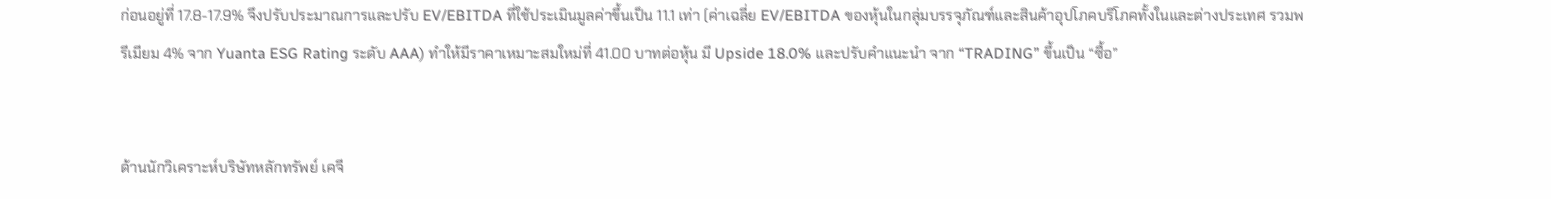ก่อนอยู่ที่ 17.8-17.9% จึงปรับประมาณการและปรับ EV/EBITDA ที่ใช้ประเมินมูลค่าขึ้นเป็น 11.1 เท่า (ค่าเฉลี่ย EV/EBITDA ของหุ้นในกลุ่มบรรจุภัณฑ์และสินค้าอุปโภคบริโภคทั้งในและต่างประเทศ รวมพรีเมียม 4% จาก Yuanta ESG Rating ระดับ AAA) ทำให้มีราคาเหมาะสมใหม่ที่ 41.00 บาทต่อหุ้น มี Upside 18.0% และปรับคำแนะนำ จาก “TRADING” ขึ้นเป็น “ซื้อ”


ด้านนักวิเคราะห์บริษัทหลักทรัพย์ เคจี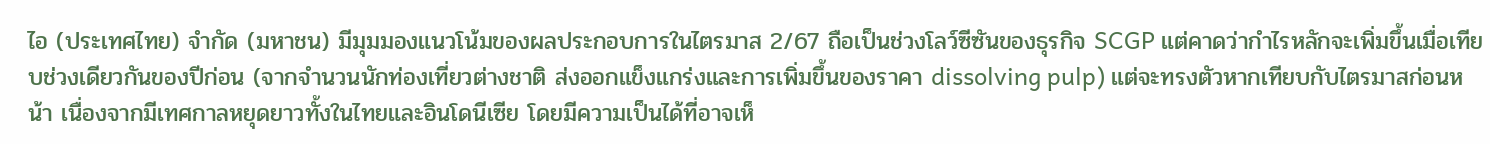ไอ (ประเทศไทย) จำกัด (มหาชน) มีมุมมองแนวโน้มของผลประกอบการในไตรมาส 2/67 ถือเป็นช่วงโลว์ซีซันของธุรกิจ SCGP แต่คาดว่ากำไรหลักจะเพิ่มขึ้นเมื่อเทียบช่วงเดียวกันของปีก่อน (จากจำนวนนักท่องเที่ยวต่างชาติ ส่งออกแข็งแกร่งและการเพิ่มขึ้นของราคา dissolving pulp) แต่จะทรงตัวหากเทียบกับไตรมาสก่อนหน้า เนื่องจากมีเทศกาลหยุดยาวทั้งในไทยและอินโดนีเซีย โดยมีความเป็นได้ที่อาจเห็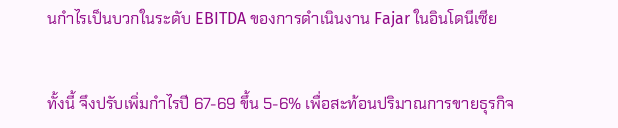นกำไรเป็นบวกในระดับ EBITDA ของการดำเนินงาน Fajar ในอินโดนีเซีย


ทั้งนี้ จึงปรับเพิ่มกำไรปี 67-69 ขึ้น 5-6% เพื่อสะท้อนปริมาณการขายธุรกิจ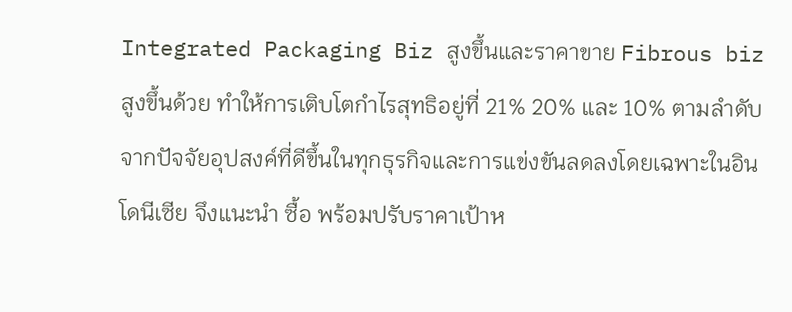Integrated Packaging Biz สูงขึ้นและราคาขาย Fibrous biz สูงขึ้นด้วย ทำให้การเติบโตกำไรสุทธิอยู่ที่ 21% 20% และ 10% ตามลำดับ จากปัจจัยอุปสงค์ที่ดีขึ้นในทุกธุรกิจและการแข่งขันลดลงโดยเฉพาะในอินโดนีเซีย จึงแนะนำ ซื้อ พร้อมปรับราคาเป้าห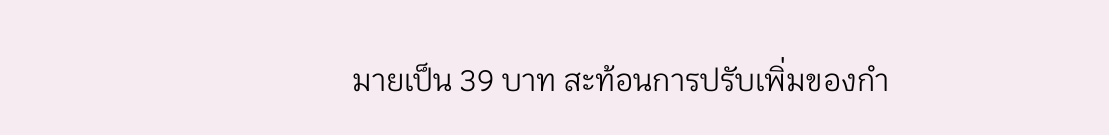มายเป็น 39 บาท สะท้อนการปรับเพิ่มของกำ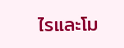ไรและโม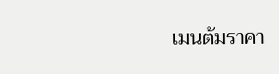เมนต้มราคา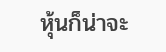หุ้นก็น่าจะ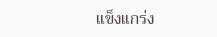แข็งแกร่ง